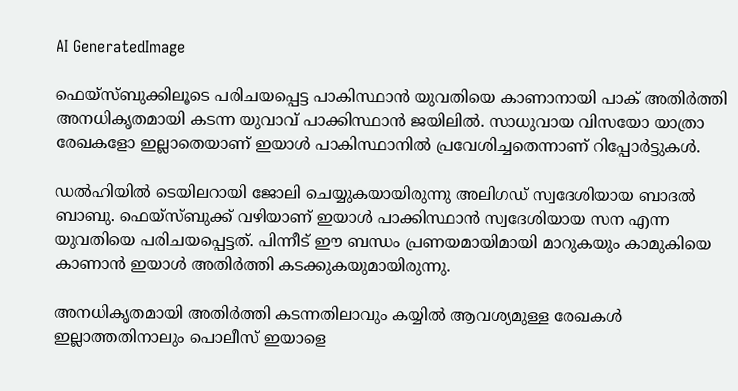AI GeneratedImage

ഫെയ്സ്ബുക്കിലൂടെ പരിചയപ്പെട്ട പാകിസ്ഥാൻ യുവതിയെ കാണാനായി പാക് അതിർത്തി അനധികൃതമായി കടന്ന യുവാവ് പാക്കിസ്ഥാന്‍ ജയിലില്‍. സാധുവായ വിസയോ യാത്രാ രേഖകളോ ഇല്ലാതെയാണ് ഇയാൾ പാകിസ്ഥാനിൽ പ്രവേശിച്ചതെന്നാണ് റിപ്പോര്‍ട്ടുകള്‍.

ഡല്‍ഹിയില്‍ ടെയിലറായി ജോലി ചെയ്യുകയായിരുന്നു അലിഗഡ് സ്വദേശിയായ ബാദൽ ബാബു. ഫെയ്സ്ബുക്ക് വഴിയാണ് ഇയാള്‍ പാക്കിസ്ഥാന്‍ സ്വദേശിയായ സന എന്ന യുവതിയെ പരിചയപ്പെട്ടത്. പിന്നീട് ഈ ബന്ധം പ്രണയമായിമായി മാറുകയും കാമുകിയെ കാണാന്‍ ഇയാള്‍ അതിര്‍ത്തി കടക്കുകയുമായിരുന്നു.

അനധികൃതമായി അതിര്‍ത്തി കടന്നതിലാവും കയ്യില്‍ ആവശ്യമുള്ള രേഖകള്‍ ഇല്ലാത്തതിനാലും പൊലീസ് ഇയാളെ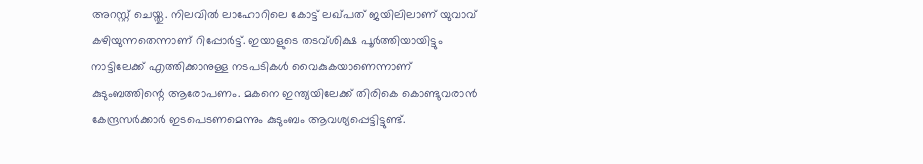അറസ്റ്റ് ചെയ്തു. നിലവിൽ ലാഹോറിലെ കോട്ട് ലഖ്പത് ജയിലിലാണ് യുവാവ് കഴിയുന്നതെന്നാണ് റിപ്പോർട്ട്. ഇയാളുടെ തടവ്ശിക്ഷ പൂര്‍ത്തിയായിട്ടും നാട്ടിലേക്ക് എത്തിക്കാനുള്ള നടപടികള്‍ വൈകുകയാണെന്നാണ് കുടുംബത്തിന്റെ ആരോപണം. മകനെ ഇന്ത്യയിലേക്ക് തിരികെ കൊണ്ടുവരാൻ കേന്ദ്രസർക്കാർ ഇടപെടണമെന്നും കുടുംബം ആവശ്യപ്പെട്ടിട്ടുണ്ട്.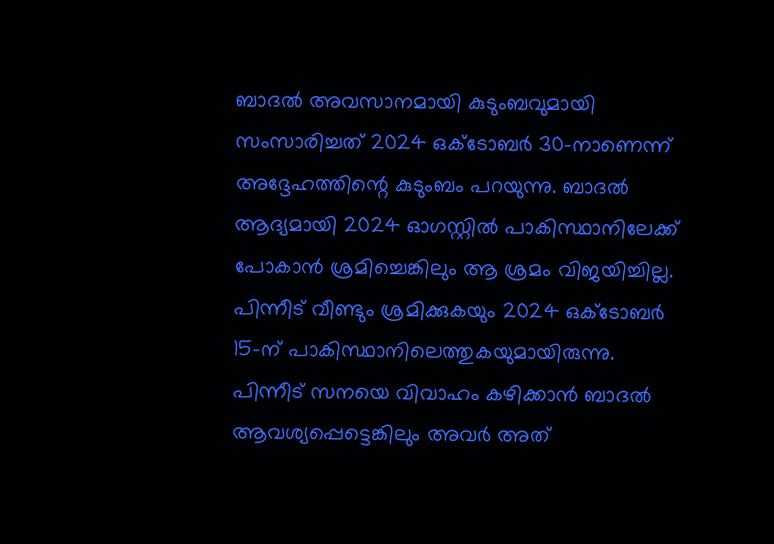ബാദൽ അവസാനമായി കുടുംബവുമായി സംസാരിച്ചത് 2024 ഒക്ടോബർ 30-നാണെന്ന് അദ്ദേഹത്തിന്റെ കുടുംബം പറയുന്നു. ബാദൽ ആദ്യമായി 2024 ഓഗസ്റ്റിൽ പാകിസ്ഥാനിലേക്ക് പോകാൻ ശ്രമിച്ചെങ്കിലും ആ ശ്രമം വിജയിച്ചില്ല.  പിന്നീട് വീണ്ടും ശ്രമിക്കുകയും 2024 ഒക്ടോബർ 15-ന് പാകിസ്ഥാനിലെത്തുകയുമായിരുന്നു. പിന്നീട് സനയെ വിവാഹം കഴിക്കാൻ ബാദൽ ആവശ്യപ്പെട്ടെങ്കിലും അവർ അത്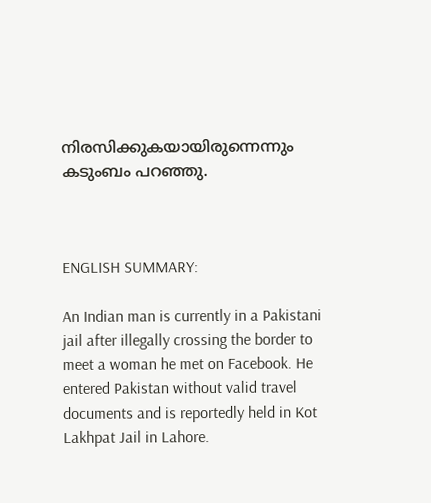നിരസിക്കുകയായിരുന്നെന്നും കടുംബം പറഞ്ഞു.



ENGLISH SUMMARY:

An Indian man is currently in a Pakistani jail after illegally crossing the border to meet a woman he met on Facebook. He entered Pakistan without valid travel documents and is reportedly held in Kot Lakhpat Jail in Lahore.